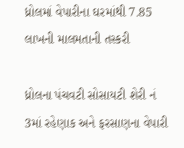ધ્રોલમાં વેપારીના ઘરમાંથી 7.85 લાખની માલમતાની તસ્કરી

ધ્રોલના પંચવટી સોસાયટી શેરી નં 3માં રહેણાક અને ફરસાણના વેપારી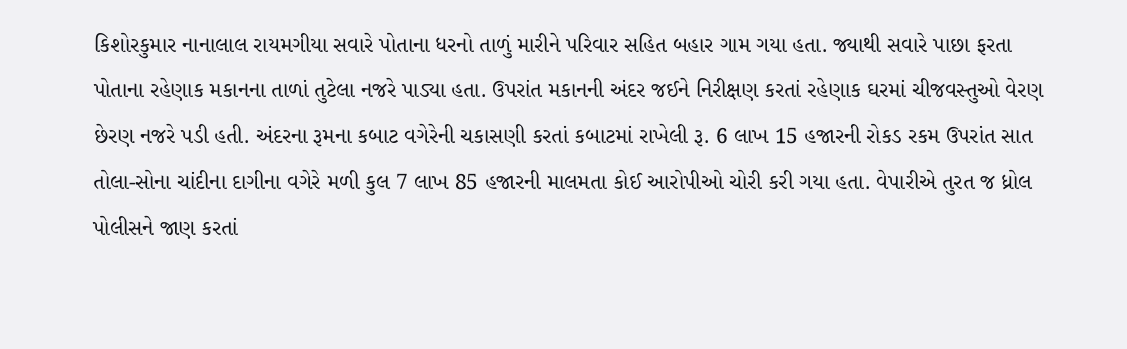કિશોરકુમાર નાનાલાલ રાયમગીયા સવારે પોતાના ધરનો તાળું મારીને પરિવાર સહિત બહાર ગામ ગયા હતા. જ્યાથી સવારે પાછા ફરતા પોતાના રહેણાક મકાનના તાળાં તુટેલા નજરે પાડ્યા હતા. ઉપરાંત મકાનની અંદર જઈને નિરીક્ષણ કરતાં રહેણાક ઘરમાં ચીજવસ્તુઓ વેરણ છેરણ નજરે પડી હતી. અંદરના રૂમના કબાટ વગેરેની ચકાસણી કરતાં કબાટમાં રાખેલી રૂ. 6 લાખ 15 હજારની રોકડ રકમ ઉપરાંત સાત તોલા-સોના ચાંદીના દાગીના વગેરે મળી કુલ 7 લાખ 85 હજારની માલમતા કોઈ આરોપીઓ ચોરી કરી ગયા હતા. વેપારીએ તુરત જ ધ્રોલ પોલીસને જાણ કરતાં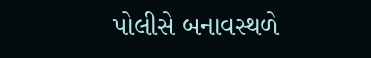પોલીસે બનાવસ્થળે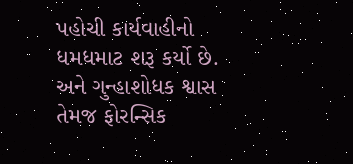પહોચી કાર્યવાહીનો ધમધમાટ શરૂ કર્યો છે. અને ગુન્હાશોધક શ્વાસ તેમજ ફોરન્સિક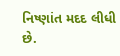નિષ્ણાંત મદદ લીધી છે.